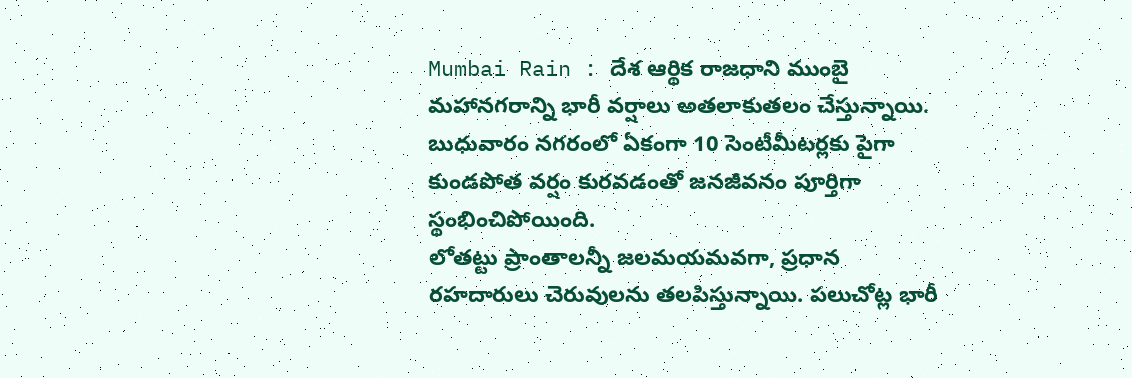Mumbai Rain : దేశ ఆర్థిక రాజధాని ముంబై మహానగరాన్ని భారీ వర్షాలు అతలాకుతలం చేస్తున్నాయి. బుధువారం నగరంలో ఏకంగా 10 సెంటీమీటర్లకు పైగా కుండపోత వర్షం కురవడంతో జనజీవనం పూర్తిగా స్థంభించిపోయింది.
లోతట్టు ప్రాంతాలన్నీ జలమయమవగా, ప్రధాన రహదారులు చెరువులను తలపిస్తున్నాయి. పలుచోట్ల భారీ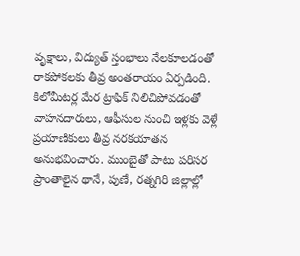వృక్షాలు, విద్యుత్ స్తంభాలు నేలకూలడంతో రాకపోకలకు తీవ్ర అంతరాయం ఏర్పడింది. కిలోమీటర్ల మేర ట్రాఫిక్ నిలిచిపోవడంతో వాహనదారులు, ఆఫీసుల నుంచి ఇళ్లకు వెళ్లే ప్రయాణికులు తీవ్ర నరకయాతన అనుభవించారు. ముంబైతో పాటు పరిసర ప్రాంతాలైన థానే, పుణే, రత్నగిరి జిల్లాల్లో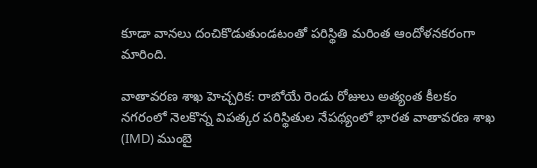కూడా వానలు దంచికొడుతుండటంతో పరిస్థితి మరింత ఆందోళనకరంగా మారింది.

వాతావరణ శాఖ హెచ్చరిక: రాబోయే రెండు రోజులు అత్యంత కీలకం
నగరంలో నెలకొన్న విపత్కర పరిస్థితుల నేపథ్యంలో భారత వాతావరణ శాఖ (IMD) ముంబై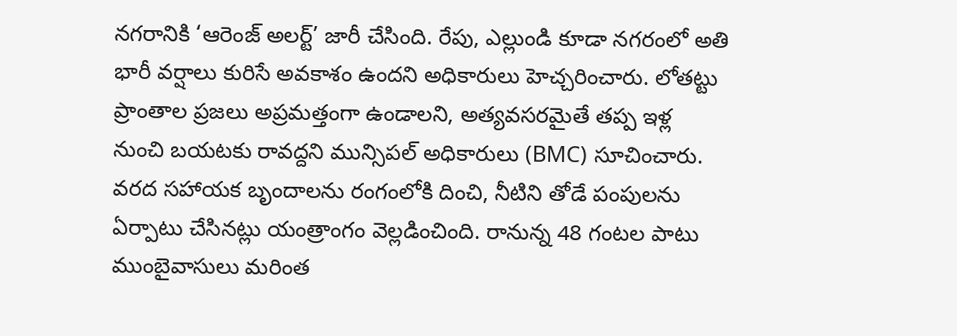నగరానికి ‘ఆరెంజ్ అలర్ట్’ జారీ చేసింది. రేపు, ఎల్లుండి కూడా నగరంలో అతి భారీ వర్షాలు కురిసే అవకాశం ఉందని అధికారులు హెచ్చరించారు. లోతట్టు ప్రాంతాల ప్రజలు అప్రమత్తంగా ఉండాలని, అత్యవసరమైతే తప్ప ఇళ్ల నుంచి బయటకు రావద్దని మున్సిపల్ అధికారులు (BMC) సూచించారు. వరద సహాయక బృందాలను రంగంలోకి దించి, నీటిని తోడే పంపులను ఏర్పాటు చేసినట్లు యంత్రాంగం వెల్లడించింది. రానున్న 48 గంటల పాటు ముంబైవాసులు మరింత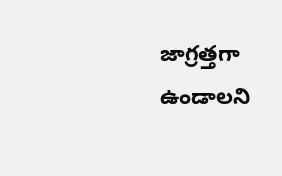జాగ్రత్తగా ఉండాలని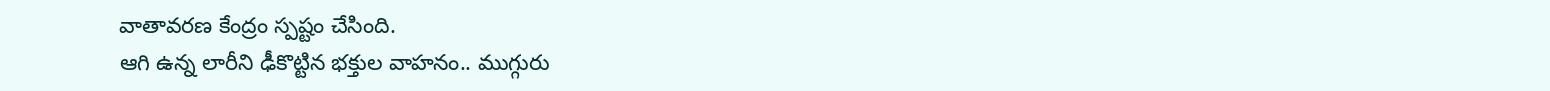వాతావరణ కేంద్రం స్పష్టం చేసింది.
ఆగి ఉన్న లారీని ఢీకొట్టిన భక్తుల వాహనం.. ముగ్గురు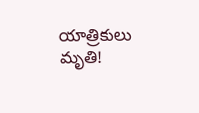యాత్రికులు మృతి!